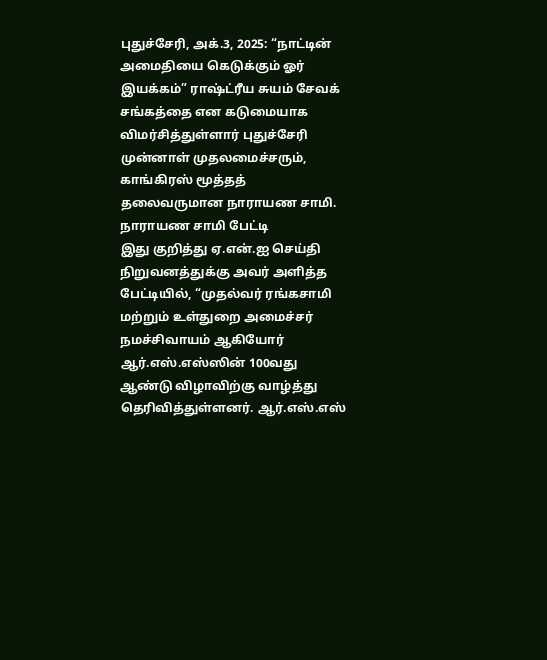புதுச்சேரி, அக்.3, 2025: “நாட்டின் அமைதியை கெடுக்கும் ஓர் இயக்கம்” ராஷ்ட்ரீய சுயம் சேவக் சங்கத்தை என கடுமையாக விமர்சித்துள்ளார் புதுச்சேரி முன்னாள் முதலமைச்சரும், காங்கிரஸ் மூத்தத் தலைவருமான நாராயண சாமி.
நாராயண சாமி பேட்டி
இது குறித்து ஏ.என்.ஐ செய்தி நிறுவனத்துக்கு அவர் அளித்த பேட்டியில், “முதல்வர் ரங்கசாமி மற்றும் உள்துறை அமைச்சர் நமச்சிவாயம் ஆகியோர் ஆர்.எஸ்.எஸ்ஸின் 100வது ஆண்டு விழாவிற்கு வாழ்த்து தெரிவித்துள்ளனர். ஆர்.எஸ்.எஸ்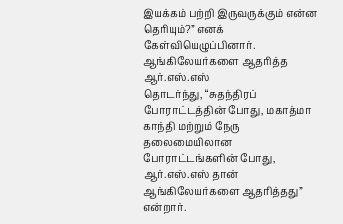இயக்கம் பற்றி இருவருக்கும் என்ன தெரியும்?” எனக் கேள்வியெழுப்பினார்.
ஆங்கிலேயர்களை ஆதரித்த ஆர்.எஸ்.எஸ்
தொடர்ந்து, “சுதந்திரப் போராட்டத்தின் போது, மகாத்மா காந்தி மற்றும் நேரு தலைமையிலான போராட்டங்களின் போது, ஆர்.எஸ்.எஸ் தான் ஆங்கிலேயர்களை ஆதரித்தது” என்றார்.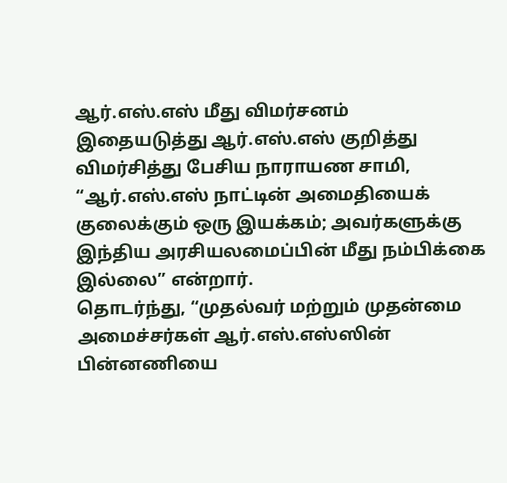ஆர்.எஸ்.எஸ் மீது விமர்சனம்
இதையடுத்து ஆர்.எஸ்.எஸ் குறித்து விமர்சித்து பேசிய நாராயண சாமி, “ஆர்.எஸ்.எஸ் நாட்டின் அமைதியைக் குலைக்கும் ஒரு இயக்கம்; அவர்களுக்கு இந்திய அரசியலமைப்பின் மீது நம்பிக்கை இல்லை” என்றார்.
தொடர்ந்து, “முதல்வர் மற்றும் முதன்மை அமைச்சர்கள் ஆர்.எஸ்.எஸ்ஸின் பின்னணியை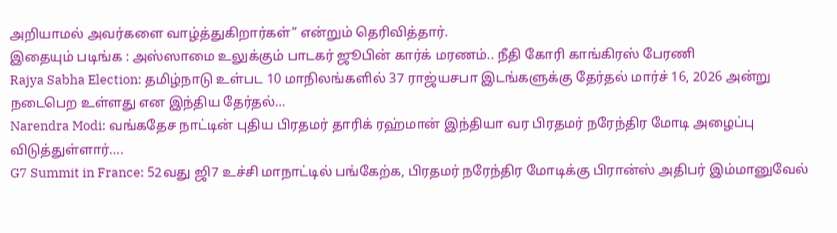அறியாமல் அவர்களை வாழ்த்துகிறார்கள்” என்றும் தெரிவித்தார்.
இதையும் படிங்க : அஸ்ஸாமை உலுக்கும் பாடகர் ஜூபின் கார்க் மரணம்.. நீதி கோரி காங்கிரஸ் பேரணி
Rajya Sabha Election: தமிழ்நாடு உள்பட 10 மாநிலங்களில் 37 ராஜ்யசபா இடங்களுக்கு தேர்தல் மார்ச் 16, 2026 அன்று நடைபெற உள்ளது என இந்திய தேர்தல்…
Narendra Modi: வங்கதேச நாட்டின் புதிய பிரதமர் தாரிக் ரஹ்மான் இந்தியா வர பிரதமர் நரேந்திர மோடி அழைப்பு விடுத்துள்ளார்….
G7 Summit in France: 52வது ஜி7 உச்சி மாநாட்டில் பங்கேற்க, பிரதமர் நரேந்திர மோடிக்கு பிரான்ஸ் அதிபர் இம்மானுவேல்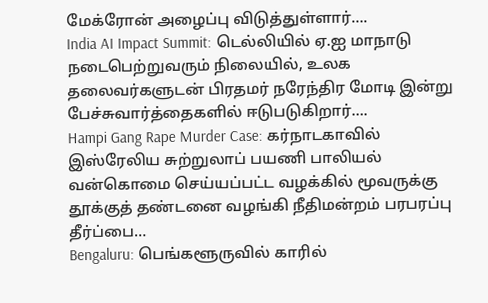மேக்ரோன் அழைப்பு விடுத்துள்ளார்….
India AI Impact Summit: டெல்லியில் ஏ.ஐ மாநாடு நடைபெற்றுவரும் நிலையில், உலக தலைவர்களுடன் பிரதமர் நரேந்திர மோடி இன்று பேச்சுவார்த்தைகளில் ஈடுபடுகிறார்….
Hampi Gang Rape Murder Case: கர்நாடகாவில் இஸ்ரேலிய சுற்றுலாப் பயணி பாலியல் வன்கொமை செய்யப்பட்ட வழக்கில் மூவருக்கு தூக்குத் தண்டனை வழங்கி நீதிமன்றம் பரபரப்பு தீர்ப்பை…
Bengaluru: பெங்களூருவில் காரில்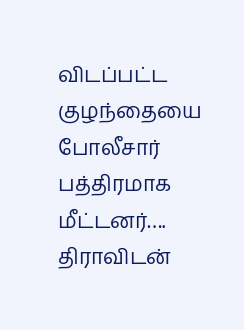விடப்பட்ட குழந்தையை போலீசார் பத்திரமாக மீட்டனர்….
திராவிடன்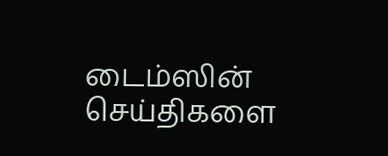டைம்ஸின் செய்திகளை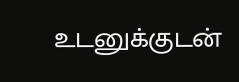உடனுக்குடன்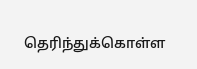தெரிந்துக்கொள்ள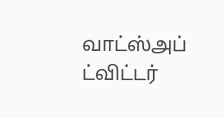வாட்ஸ்அப்
ட்விட்டர்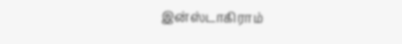இன்ஸ்டாகிராம்